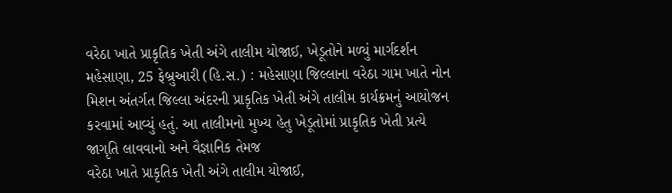વરેઠા ખાતે પ્રાકૃતિક ખેતી અંગે તાલીમ યોજાઈ, ખેડૂતોને મળ્યું માર્ગદર્શન
મહેસાણા, 25 ફેબ્રુઆરી (હિ.સ.) : મહેસાણા જિલ્લાના વરેઠા ગામ ખાતે નોન મિશન અંતર્ગત જિલ્લા અંદરની પ્રાકૃતિક ખેતી અંગે તાલીમ કાર્યક્રમનું આયોજન કરવામાં આવ્યું હતું. આ તાલીમનો મુખ્ય હેતુ ખેડૂતોમાં પ્રાકૃતિક ખેતી પ્રત્યે જાગૃતિ લાવવાનો અને વૈજ્ઞાનિક તેમજ
વરેઠા ખાતે પ્રાકૃતિક ખેતી અંગે તાલીમ યોજાઈ,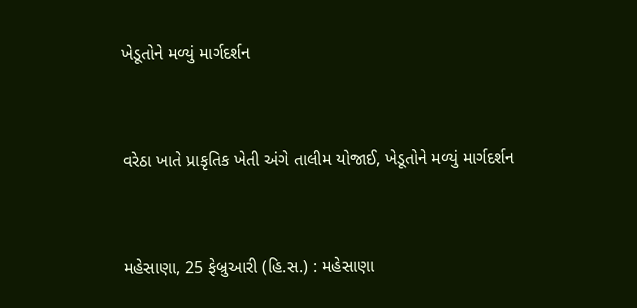ખેડૂતોને મળ્યું માર્ગદર્શન


વરેઠા ખાતે પ્રાકૃતિક ખેતી અંગે તાલીમ યોજાઈ, ખેડૂતોને મળ્યું માર્ગદર્શન


મહેસાણા, 25 ફેબ્રુઆરી (હિ.સ.) : મહેસાણા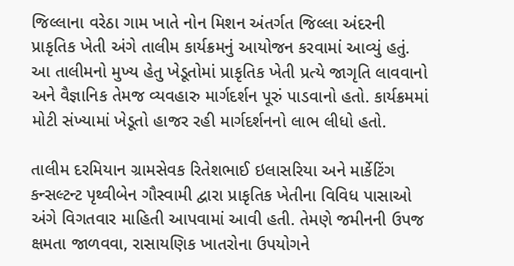જિલ્લાના વરેઠા ગામ ખાતે નોન મિશન અંતર્ગત જિલ્લા અંદરની પ્રાકૃતિક ખેતી અંગે તાલીમ કાર્યક્રમનું આયોજન કરવામાં આવ્યું હતું. આ તાલીમનો મુખ્ય હેતુ ખેડૂતોમાં પ્રાકૃતિક ખેતી પ્રત્યે જાગૃતિ લાવવાનો અને વૈજ્ઞાનિક તેમજ વ્યવહારુ માર્ગદર્શન પૂરું પાડવાનો હતો. કાર્યક્રમમાં મોટી સંખ્યામાં ખેડૂતો હાજર રહી માર્ગદર્શનનો લાભ લીધો હતો.

તાલીમ દરમિયાન ગ્રામસેવક રિતેશભાઈ ઇલાસરિયા અને માર્કેટિંગ કન્સલ્ટન્ટ પૃથ્વીબેન ગૌસ્વામી દ્વારા પ્રાકૃતિક ખેતીના વિવિધ પાસાઓ અંગે વિગતવાર માહિતી આપવામાં આવી હતી. તેમણે જમીનની ઉપજ ક્ષમતા જાળવવા, રાસાયણિક ખાતરોના ઉપયોગને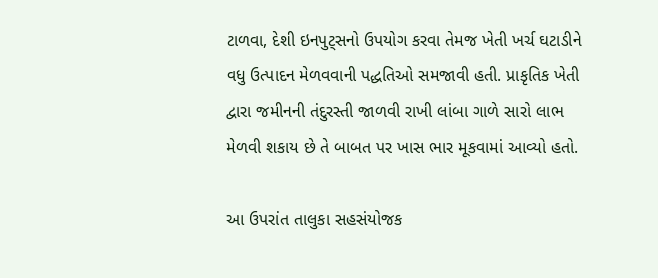ટાળવા, દેશી ઇનપુટ્સનો ઉપયોગ કરવા તેમજ ખેતી ખર્ચ ઘટાડીને વધુ ઉત્પાદન મેળવવાની પદ્ધતિઓ સમજાવી હતી. પ્રાકૃતિક ખેતી દ્વારા જમીનની તંદુરસ્તી જાળવી રાખી લાંબા ગાળે સારો લાભ મેળવી શકાય છે તે બાબત પર ખાસ ભાર મૂકવામાં આવ્યો હતો.

આ ઉપરાંત તાલુકા સહસંયોજક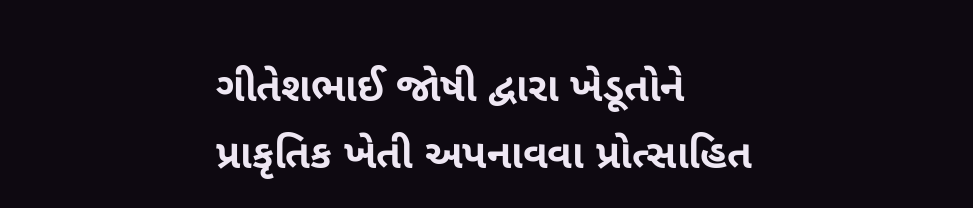ગીતેશભાઈ જોષી દ્વારા ખેડૂતોને પ્રાકૃતિક ખેતી અપનાવવા પ્રોત્સાહિત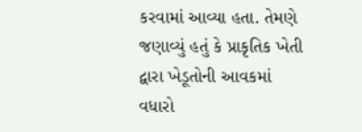કરવામાં આવ્યા હતા. તેમણે જણાવ્યું હતું કે પ્રાકૃતિક ખેતી દ્વારા ખેડૂતોની આવકમાં વધારો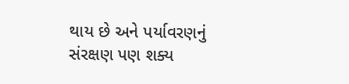થાય છે અને પર્યાવરણનું સંરક્ષણ પણ શક્ય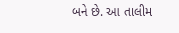બને છે. આ તાલીમ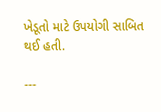ખેડૂતો માટે ઉપયોગી સાબિત થઈ હતી.

---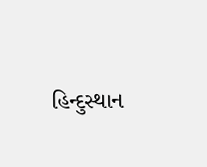હિન્દુસ્થાન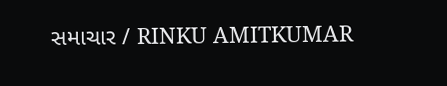સમાચાર / RINKU AMITKUMAR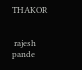THAKOR


 rajesh pande